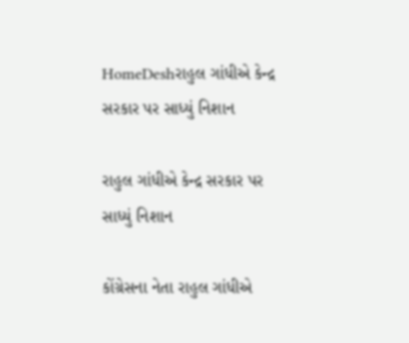HomeDeshરાહુલ ગાંધીએ કેન્દ્ર સરકાર પર સાધ્યું નિશાન

રાહુલ ગાંધીએ કેન્દ્ર સરકાર પર સાધ્યું નિશાન

કોંગ્રેસના નેતા રાહુલ ગાંધીએ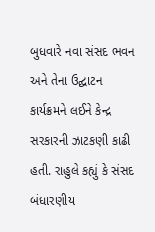બુધવારે નવા સંસદ ભવન અને તેના ઉદ્ઘાટન કાર્યક્રમને લઈને કેન્દ્ર સરકારની ઝાટકણી કાઢી હતી. રાહુલે કહ્યું કે સંસદ બંધારણીય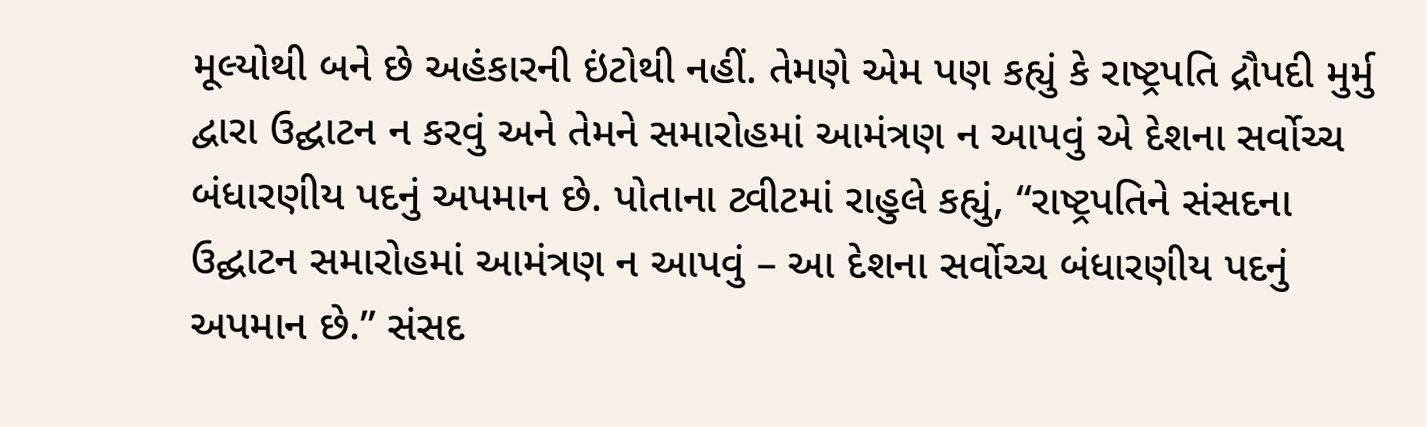મૂલ્યોથી બને છે અહંકારની ઇંટોથી નહીં. તેમણે એમ પણ કહ્યું કે રાષ્ટ્રપતિ દ્રૌપદી મુર્મુ દ્વારા ઉદ્ઘાટન ન કરવું અને તેમને સમારોહમાં આમંત્રણ ન આપવું એ દેશના સર્વોચ્ચ બંધારણીય પદનું અપમાન છે. પોતાના ટ્વીટમાં રાહુલે કહ્યું, “રાષ્ટ્રપતિને સંસદના ઉદ્ઘાટન સમારોહમાં આમંત્રણ ન આપવું – આ દેશના સર્વોચ્ચ બંધારણીય પદનું અપમાન છે.” સંસદ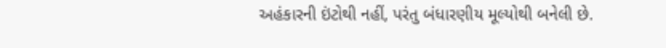અહંકારની ઇંટોથી નહીં, પરંતુ બંધારણીય મૂલ્યોથી બનેલી છે.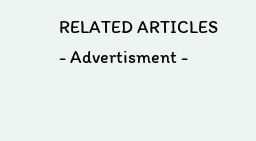RELATED ARTICLES
- Advertisment -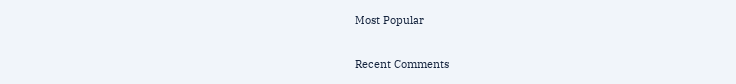Most Popular

Recent Comments